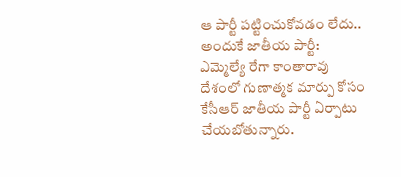ఆ పార్టీ పట్టించుకోవడం లేదు.. అందుకే జాతీయ పార్టీ: ఎమ్మెల్యే రేగా కాంతారావు
దేశంలో గుణాత్మక మార్పు కోసం కేసీఆర్ జాతీయ పార్టీ ఏర్పాటు చేయబోతున్నారు.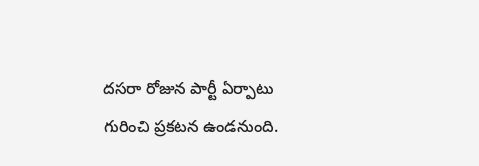దసరా రోజున పార్టీ ఏర్పాటు గురించి ప్రకటన ఉండనుంది.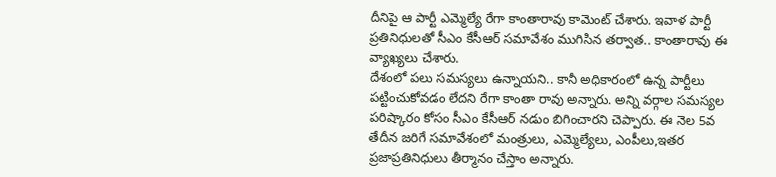దీనిపై ఆ పార్టీ ఎమ్మెల్యే రేగా కాంతారావు కామెంట్ చేశారు. ఇవాళ పార్టీ ప్రతినిధులతో సీఎం కేసీఆర్ సమావేశం ముగిసిన తర్వాత.. కాంతారావు ఈ వ్యాఖ్యలు చేశారు.
దేశంలో పలు సమస్యలు ఉన్నాయని.. కానీ అధికారంలో ఉన్న పార్టీలు పట్టించుకోవడం లేదని రేగా కాంతా రావు అన్నారు. అన్ని వర్గాల సమస్యల పరిష్కారం కోసం సీఎం కేసీఆర్ నడుం బిగించారని చెప్పారు. ఈ నెల 5వ తేదీన జరిగే సమావేశంలో మంత్రులు, ఎమ్మెల్యేలు, ఎంపీలు,ఇతర ప్రజాప్రతినిధులు తీర్మానం చేస్తాం అన్నారు.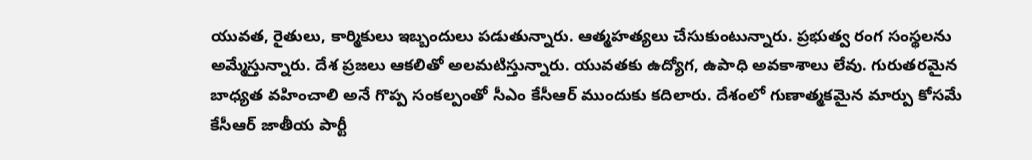యువత, రైతులు, కార్మికులు ఇబ్బందులు పడుతున్నారు. ఆత్మహత్యలు చేసుకుంటున్నారు. ప్రభుత్వ రంగ సంస్థలను అమ్మేస్తున్నారు. దేశ ప్రజలు ఆకలితో అలమటిస్తున్నారు. యువతకు ఉద్యోగ, ఉపాధి అవకాశాలు లేవు. గురుతరమైన బాధ్యత వహించాలి అనే గొప్ప సంకల్పంతో సీఎం కేసీఆర్ ముందుకు కదిలారు. దేశంలో గుణాత్మకమైన మార్పు కోసమే కేసీఆర్ జాతీయ పార్టీ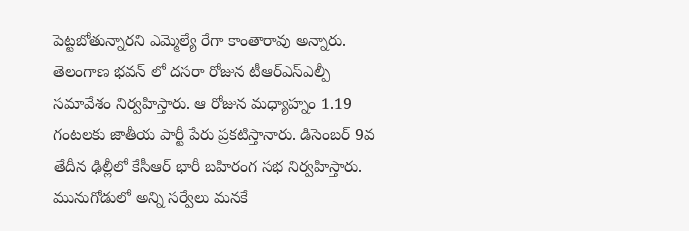పెట్టబోతున్నారని ఎమ్మెల్యే రేగా కాంతారావు అన్నారు.
తెలంగాణ భవన్ లో దసరా రోజున టీఆర్ఎస్ఎల్పీ సమావేశం నిర్వహిస్తారు. ఆ రోజున మధ్యాహ్నం 1.19 గంటలకు జాతీయ పార్టీ పేరు ప్రకటిస్తానారు. డిసెంబర్ 9వ తేదీన ఢిల్లీలో కేసీఆర్ భారీ బహిరంగ సభ నిర్వహిస్తారు. మునుగోడులో అన్ని సర్వేలు మనకే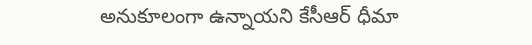అనుకూలంగా ఉన్నాయని కేసీఆర్ ధీమా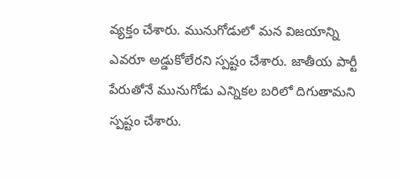వ్యక్తం చేశారు. మునుగోడులో మన విజయాన్ని ఎవరూ అడ్డుకోలేరని స్పష్టం చేశారు. జాతీయ పార్టీ పేరుతోనే మునుగోడు ఎన్నికల బరిలో దిగుతామని స్పష్టం చేశారు.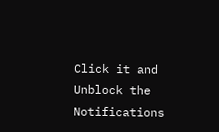Click it and Unblock the Notifications